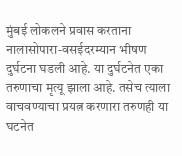मुंबई लोकलने प्रवास करताना नालासोपारा-वसईदरम्यान भीषण दुर्घटना घडली आहे. या दुर्घटनेत एका तरुणाचा मृत्यू झाला आहे. तसेच त्याला वाचवण्याचा प्रयत्न करणारा तरुणही या घटनेत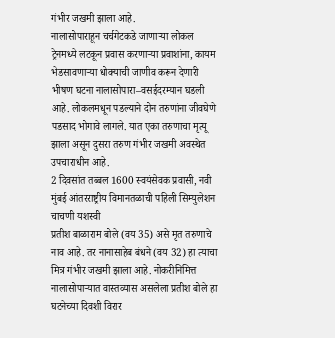गंभीर जखमी झाला आहे.
नालासोपाराहून चर्चगेटकडे जाणाऱ्या लोकल ट्रेनमध्ये लटकून प्रवास करणाऱ्या प्रवाशांना, कायम भेडसावणाऱ्या धोक्याची जाणीव करून देणारी भीषण घटना नालासोपारा–वसईदरम्यान घडली आहे. लोकलमधून पडल्याने दोन तरुणांना जीवघेणे पडसाद भोगावे लागले. यात एका तरुणाचा मृत्यू झाला असून दुसरा तरुण गंभीर जखमी अवस्थेत उपचाराधीन आहे.
2 दिवसांत तब्बल 1600 स्वयंसेवक प्रवासी, नवी मुंबई आंतरराष्ट्रीय विमानतळाची पहिली सिम्युलेशन चाचणी यशस्वी
प्रतीश बाळाराम बोले (वय 35) असे मृत तरुणाचे नाव आहे. तर नानासाहेब बंधने (वय 32) हा त्याचा मित्र गंभीर जखमी झाला आहे. नोकरीनिमित्त नालासोपाऱ्यात वास्तव्यास असलेला प्रतीश बोले हा घटनेच्या दिवशी विरार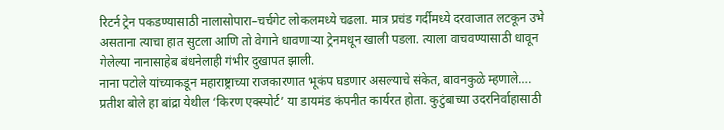रिटर्न ट्रेन पकडण्यासाठी नालासोपारा–चर्चगेट लोकलमध्ये चढला. मात्र प्रचंड गर्दीमध्ये दरवाजात लटकून उभे असताना त्याचा हात सुटला आणि तो वेगाने धावणाऱ्या ट्रेनमधून खाली पडला. त्याला वाचवण्यासाठी धावून गेलेल्या नानासाहेब बंधनेलाही गंभीर दुखापत झाली.
नाना पटोले यांच्याकडून महाराष्ट्राच्या राजकारणात भूकंप घडणार असल्याचे संकेत, बावनकुळे म्हणाले….
प्रतीश बोले हा बांद्रा येथील ‘किरण एक्स्पोर्ट’ या डायमंड कंपनीत कार्यरत होता. कुटुंबाच्या उदरनिर्वाहासाठी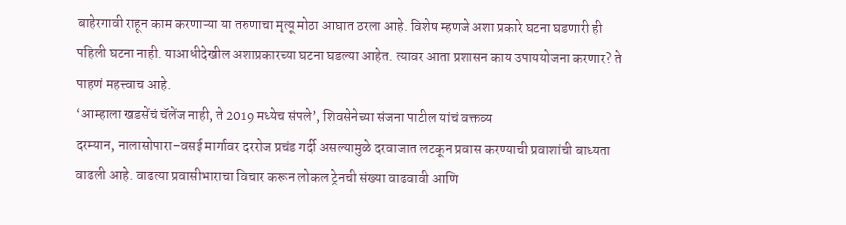बाहेरगावी राहून काम करणाऱ्या या तरुणाचा मृत्यू मोठा आघात ठरला आहे. विशेष म्हणजे अशा प्रकारे घटना घडणारी ही पहिली घटना नाही. याआधीदेखील अशाप्रकारच्या घटना घडल्या आहेत. त्यावर आता प्रशासन काय उपाययोजना करणार? ते पाहणं महत्त्वाच आहे.
‘आम्हाला खडसेंचं चॅलेंज नाही, ते 2019 मध्येच संपले’, शिवसेनेच्या संजना पाटील यांचं वक्तव्य
दरम्यान, नालासोपारा–वसई मार्गावर दररोज प्रचंड गर्दी असल्यामुळे दरवाजात लटकून प्रवास करण्याची प्रवाशांची बाध्यता वाढली आहे. वाढत्या प्रवासीभाराचा विचार करून लोकल ट्रेनची संख्या वाढवावी आणि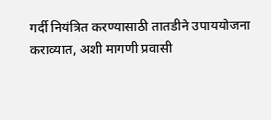गर्दी नियंत्रित करण्यासाठी तातडीने उपाययोजना कराव्यात, अशी मागणी प्रवासी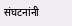संघटनांनी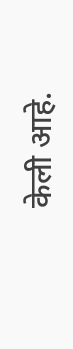केली आहे.